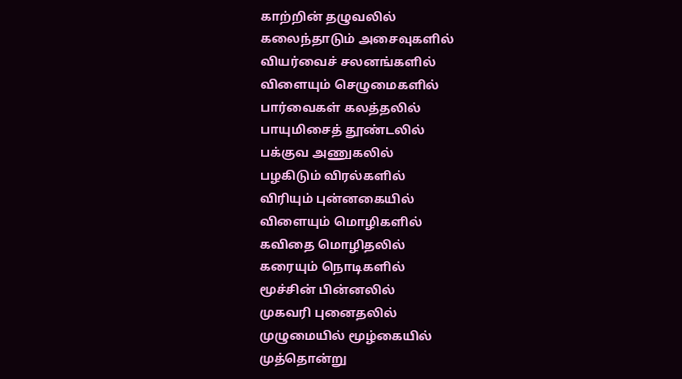காற்றின் தழுவலில்
கலைந்தாடும் அசைவுகளில்
வியர்வைச் சலனங்களில்
விளையும் செழுமைகளில்
பார்வைகள் கலத்தலில்
பாயுமிசைத் தூண்டலில்
பக்குவ அணுகலில்
பழகிடும் விரல்களில்
விரியும் புன்னகையில்
விளையும் மொழிகளில்
கவிதை மொழிதலில்
கரையும் நொடிகளில்
மூச்சின் பின்னலில்
முகவரி புனைதலில்
முழுமையில் மூழ்கையில்
முத்தொன்று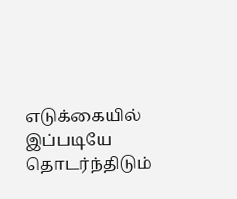எடுக்கையில்
இப்படியே தொடர்ந்திடும்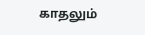காதலும்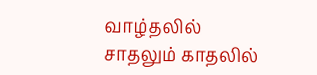வாழ்தலில்
சாதலும் காதலில்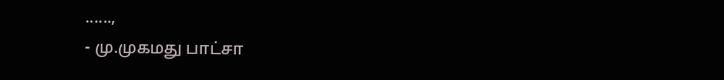......,
- மு.முகமது பாட்சா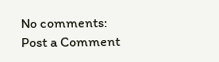No comments:
Post a Comment